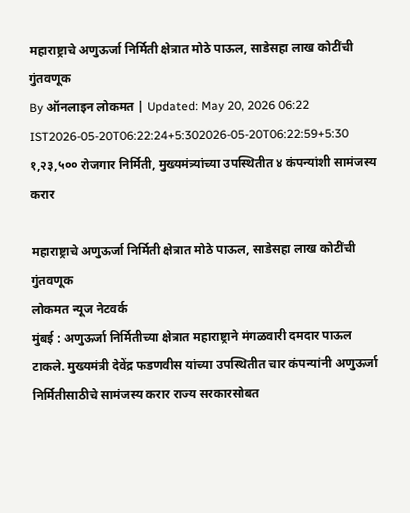महाराष्ट्राचे अणुऊर्जा निर्मिती क्षेत्रात मोठे पाऊल, साडेसहा लाख कोटींची गुंतवणूक
By ऑनलाइन लोकमत | Updated: May 20, 2026 06:22 IST2026-05-20T06:22:24+5:302026-05-20T06:22:59+5:30
१,२३,५०० रोजगार निर्मिती, मुख्यमंत्र्यांच्या उपस्थितीत ४ कंपन्यांशी सामंजस्य करार

महाराष्ट्राचे अणुऊर्जा निर्मिती क्षेत्रात मोठे पाऊल, साडेसहा लाख कोटींची गुंतवणूक
लोकमत न्यूज नेटवर्क
मुंबई : अणुऊर्जा निर्मितीच्या क्षेत्रात महाराष्ट्राने मंगळवारी दमदार पाऊल टाकले. मुख्यमंत्री देवेंद्र फडणवीस यांच्या उपस्थितीत चार कंपन्यांनी अणुऊर्जा निर्मितीसाठीचे सामंजस्य करार राज्य सरकारसोबत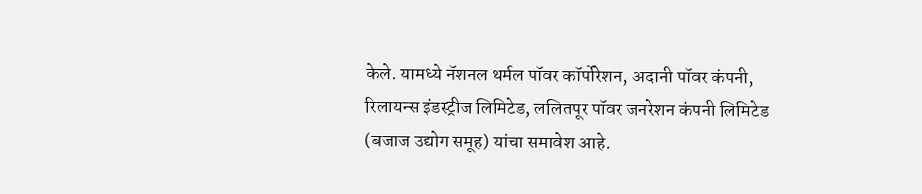केले. यामध्ये नॅशनल थर्मल पॉवर कॉर्पोरेशन, अदानी पॉवर कंपनी, रिलायन्स इंडस्ट्रीज लिमिटेड, ललितपूर पॉवर जनरेशन कंपनी लिमिटेड (बजाज उद्योग समूह) यांचा समावेश आहे.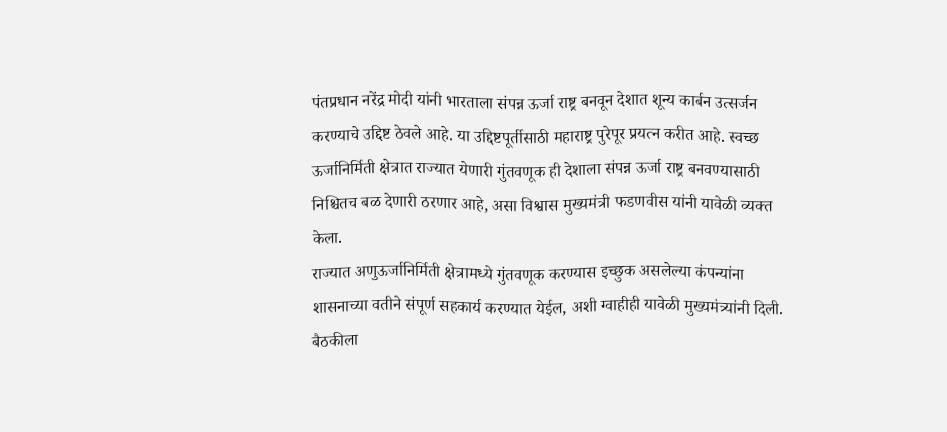पंतप्रधान नरेंद्र मोदी यांनी भारताला संपन्न ऊर्जा राष्ट्र बनवून देशात शून्य कार्बन उत्सर्जन करण्याचे उद्दिष्ट ठेवले आहे. या उद्दिष्टपूर्तीसाठी महाराष्ट्र पुरेपूर प्रयत्न करीत आहे. स्वच्छ ऊर्जानिर्मिती क्षेत्रात राज्यात येणारी गुंतवणूक ही देशाला संपन्न ऊर्जा राष्ट्र बनवण्यासाठी निश्चितच बळ देणारी ठरणार आहे, असा विश्वास मुख्यमंत्री फडणवीस यांनी यावेळी व्यक्त केला.
राज्यात अणुऊर्जानिर्मिती क्षेत्रामध्ये गुंतवणूक करण्यास इच्छुक असलेल्या कंपन्यांना शासनाच्या वतीने संपूर्ण सहकार्य करण्यात येईल, अशी ग्वाहीही यावेळी मुख्यमंत्र्यांनी दिली. बैठकीला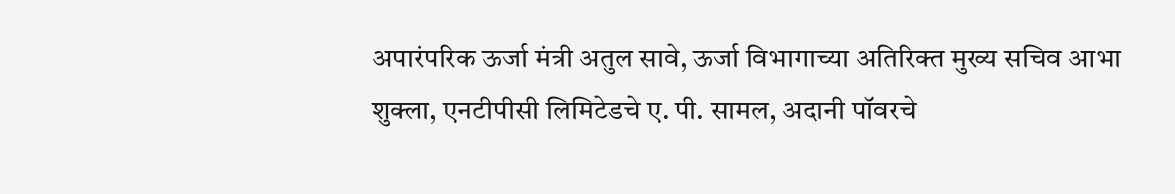अपारंपरिक ऊर्जा मंत्री अतुल सावे, ऊर्जा विभागाच्या अतिरिक्त मुख्य सचिव आभा शुक्ला, एनटीपीसी लिमिटेडचे ए. पी. सामल, अदानी पॉवरचे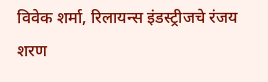विवेक शर्मा, रिलायन्स इंडस्ट्रीजचे रंजय शरण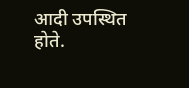आदी उपस्थित होते.